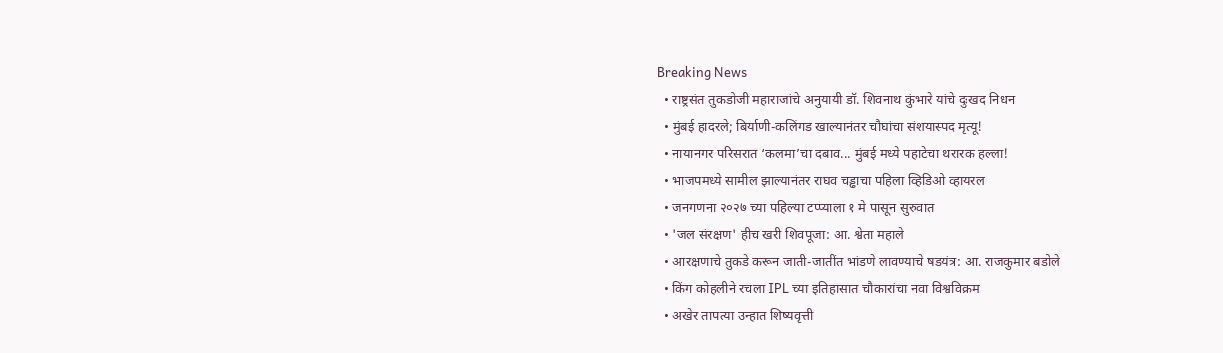Breaking News
  • राष्ट्रसंत तुकडोजी महाराजांचे अनुयायी डॉ. शिवनाथ कुंभारे यांचे दुःखद निधन
  • मुंबई हादरले; बिर्याणी-कलिंगड खाल्यानंतर चौघांचा संशयास्पद मृत्यू!
  • नायानगर परिसरात ‘कलमा’चा दबाव... मुंबई मध्ये पहाटेचा थरारक हल्ला!
  • भाजपमध्ये सामील झाल्यानंतर राघव चड्ढाचा पहिला व्हिडिओ व्हायरल
  • जनगणना २०२७ च्या पहिल्या टप्प्याला १ मे पासून सुरुवात
  • 'जल संरक्षण' हीच खरी शिवपूजा: आ. श्वेता महाले
  • आरक्षणाचे तुकडे करून जाती-जातींत भांडणे लावण्याचे षडयंत्र: आ. राजकुमार बडोले
  • किंग कोहलीने रचला IPL च्या इतिहासात चौकारांचा नवा विश्वविक्रम
  • अखेर तापत्या उन्हात शिष्यवृत्ती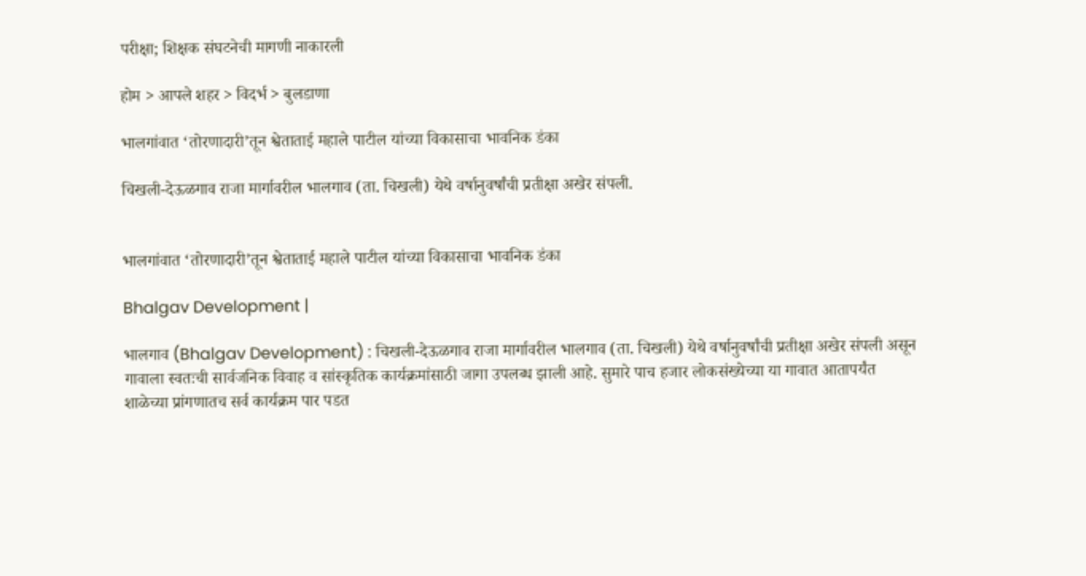परीक्षा; शिक्षक संघटनेची मागणी नाकारली

होम > आपले शहर > विदर्भ > बुलडाणा

भालगांवात ‘तोरणादारी’तून श्वेताताई महाले पाटील यांच्या विकासाचा भावनिक डंका

चिखली-देऊळगाव राजा मार्गावरील भालगाव (ता. चिखली) येथे वर्षानुवर्षांची प्रतीक्षा अखेर संपली.


भालगांवात ‘तोरणादारी’तून श्वेताताई महाले पाटील यांच्या विकासाचा भावनिक डंका

Bhalgav Development |

भालगाव (Bhalgav Development) : चिखली-देऊळगाव राजा मार्गावरील भालगाव (ता. चिखली) येथे वर्षानुवर्षांची प्रतीक्षा अखेर संपली असून गावाला स्वतःची सार्वजनिक विवाह व सांस्कृतिक कार्यक्रमांसाठी जागा उपलब्ध झाली आहे. सुमारे पाच हजार लोकसंख्येच्या या गावात आतापर्यंत शाळेच्या प्रांगणातच सर्व कार्यक्रम पार पडत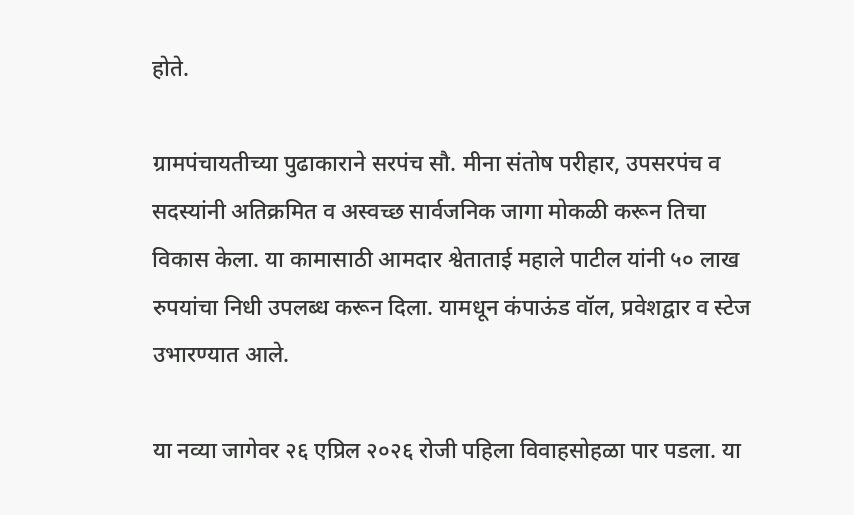होते.

ग्रामपंचायतीच्या पुढाकाराने सरपंच सौ. मीना संतोष परीहार, उपसरपंच व सदस्यांनी अतिक्रमित व अस्वच्छ सार्वजनिक जागा मोकळी करून तिचा विकास केला. या कामासाठी आमदार श्वेताताई महाले पाटील यांनी ५० लाख रुपयांचा निधी उपलब्ध करून दिला. यामधून कंपाऊंड वॉल, प्रवेशद्वार व स्टेज उभारण्यात आले.

या नव्या जागेवर २६ एप्रिल २०२६ रोजी पहिला विवाहसोहळा पार पडला. या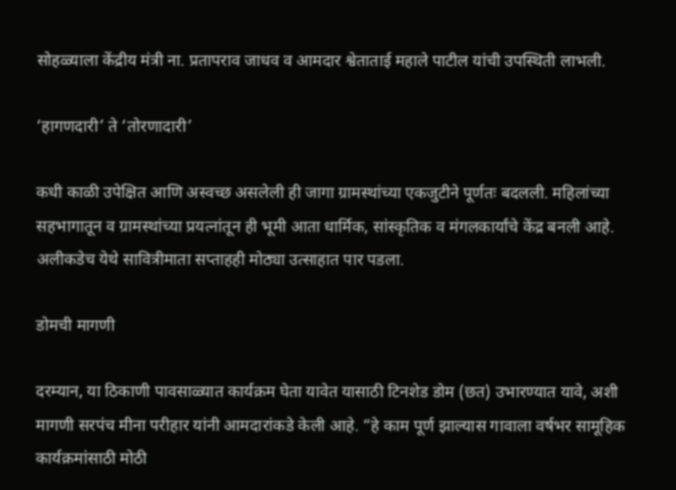सोहळ्याला केंद्रीय मंत्री ना. प्रतापराव जाधव व आमदार श्वेताताई महाले पाटील यांची उपस्थिती लाभली.

‘हागणदारी’ ते ‘तोरणादारी’

कधी काळी उपेक्षित आणि अस्वच्छ असलेली ही जागा ग्रामस्थांच्या एकजुटीने पूर्णतः बदलली. महिलांच्या सहभागातून व ग्रामस्थांच्या प्रयत्नांतून ही भूमी आता धार्मिक, सांस्कृतिक व मंगलकार्यांचे केंद्र बनली आहे. अलीकडेच येथे सावित्रीमाता सप्ताहही मोठ्या उत्साहात पार पडला.

डोमची मागणी

दरम्यान, या ठिकाणी पावसाळ्यात कार्यक्रम घेता यावेत यासाठी टिनशेड डोम (छत) उभारण्यात यावे, अशी मागणी सरपंच मीना परीहार यांनी आमदारांकडे केली आहे. “हे काम पूर्ण झाल्यास गावाला वर्षभर सामूहिक कार्यक्रमांसाठी मोठी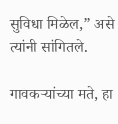सुविधा मिळेल,” असे त्यांनी सांगितले.

गावकऱ्यांच्या मते, हा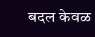बदल केवळ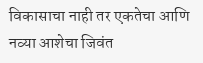विकासाचा नाही तर एकतेचा आणि नव्या आशेचा जिवंत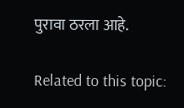पुरावा ठरला आहे.

Related to this topic: